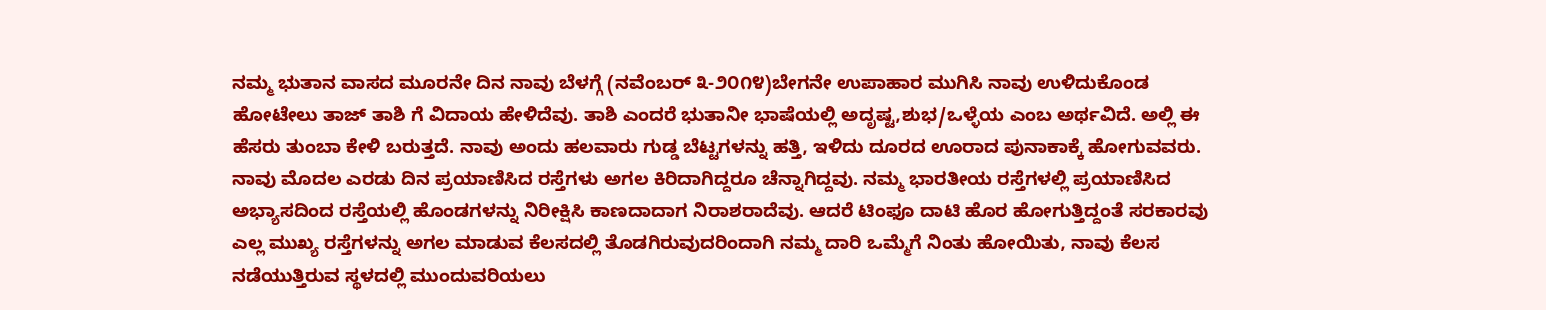ನಮ್ಮ ಭುತಾನ ವಾಸದ ಮೂರನೇ ದಿನ ನಾವು ಬೆಳಗ್ಗೆ (ನವೆಂಬರ್ ೩-೨೦೧೪)ಬೇಗನೇ ಉಪಾಹಾರ ಮುಗಿಸಿ ನಾವು ಉಳಿದುಕೊಂಡ ಹೋಟೇಲು ತಾಜ್ ತಾಶಿ ಗೆ ವಿದಾಯ ಹೇಳಿದೆವು. ತಾಶಿ ಎಂದರೆ ಭುತಾನೀ ಭಾಷೆಯಲ್ಲಿ ಅದೃಷ್ಟ,ಶುಭ/ಒಳ್ಳೆಯ ಎಂಬ ಅರ್ಥವಿದೆ. ಅಲ್ಲಿ ಈ ಹೆಸರು ತುಂಬಾ ಕೇಳಿ ಬರುತ್ತದೆ. ನಾವು ಅಂದು ಹಲವಾರು ಗುಡ್ಡ ಬೆಟ್ಟಗಳನ್ನು ಹತ್ತಿ, ಇಳಿದು ದೂರದ ಊರಾದ ಪುನಾಕಾಕ್ಕೆ ಹೋಗುವವರು. ನಾವು ಮೊದಲ ಎರಡು ದಿನ ಪ್ರಯಾಣಿಸಿದ ರಸ್ತೆಗಳು ಅಗಲ ಕಿರಿದಾಗಿದ್ದರೂ ಚೆನ್ನಾಗಿದ್ದವು. ನಮ್ಮ ಭಾರತೀಯ ರಸ್ತೆಗಳಲ್ಲಿ ಪ್ರಯಾಣಿಸಿದ ಅಭ್ಯಾಸದಿಂದ ರಸ್ತೆಯಲ್ಲಿ ಹೊಂಡಗಳನ್ನು ನಿರೀಕ್ಷಿಸಿ ಕಾಣದಾದಾಗ ನಿರಾಶರಾದೆವು. ಆದರೆ ಟಿಂಫೂ ದಾಟಿ ಹೊರ ಹೋಗುತ್ತಿದ್ದಂತೆ ಸರಕಾರವು ಎಲ್ಲ ಮುಖ್ಯ ರಸ್ತೆಗಳನ್ನು ಅಗಲ ಮಾಡುವ ಕೆಲಸದಲ್ಲಿ ತೊಡಗಿರುವುದರಿಂದಾಗಿ ನಮ್ಮ ದಾರಿ ಒಮ್ಮೆಗೆ ನಿಂತು ಹೋಯಿತು, ನಾವು ಕೆಲಸ ನಡೆಯುತ್ತಿರುವ ಸ್ಥಳದಲ್ಲಿ ಮುಂದುವರಿಯಲು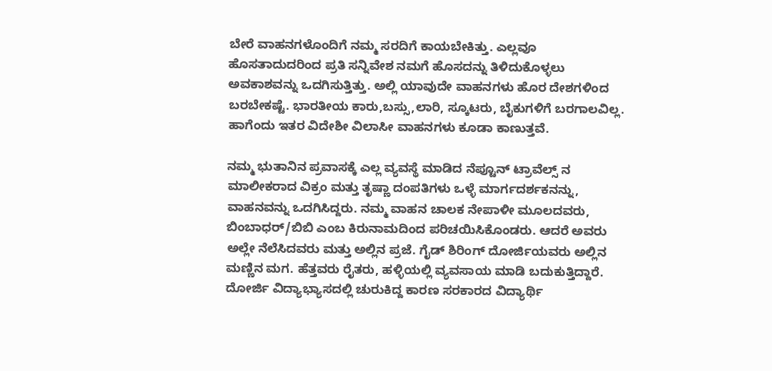ಬೇರೆ ವಾಹನಗಳೊಂದಿಗೆ ನಮ್ಮ ಸರದಿಗೆ ಕಾಯಬೇಕಿತ್ತು. ಎಲ್ಲವೂ ಹೊಸತಾದುದರಿಂದ ಪ್ರತಿ ಸನ್ನಿವೇಶ ನಮಗೆ ಹೊಸದನ್ನು ತಿಳಿದುಕೊಳ್ಳಲು ಅವಕಾಶವನ್ನು ಒದಗಿಸುತ್ತಿತ್ತು. ಅಲ್ಲಿ ಯಾವುದೇ ವಾಹನಗಳು ಹೊರ ದೇಶಗಳಿಂದ ಬರಬೇಕಷ್ಟೆ. ಭಾರತೀಯ ಕಾರು,ಬಸ್ಸು,ಲಾರಿ, ಸ್ಕೂಟರು, ಬೈಕುಗಳಿಗೆ ಬರಗಾಲವಿಲ್ಲ. ಹಾಗೆಂದು ಇತರ ವಿದೇಶೀ ವಿಲಾಸೀ ವಾಹನಗಳು ಕೂಡಾ ಕಾಣುತ್ತವೆ.

ನಮ್ಮ ಭುತಾನಿನ ಪ್ರವಾಸಕ್ಕೆ ಎಲ್ಲ ವ್ಯವಸ್ಥೆ ಮಾಡಿದ ನೆಪ್ಟೂನ್ ಟ್ರಾವೆಲ್ಸ್ ನ ಮಾಲೀಕರಾದ ವಿಕ್ರಂ ಮತ್ತು ತೃಷ್ಣಾ ದಂಪತಿಗಳು ಒಳ್ಳೆ ಮಾರ್ಗದರ್ಶಕನನ್ನು, ವಾಹನವನ್ನು ಒದಗಿಸಿದ್ದರು. ನಮ್ಮ ವಾಹನ ಚಾಲಕ ನೇಪಾಳೀ ಮೂಲದವರು, ಬಿಂಬಾಧರ್/ಬಿಬಿ ಎಂಬ ಕಿರುನಾಮದಿಂದ ಪರಿಚಯಿಸಿಕೊಂಡರು. ಆದರೆ ಅವರು ಅಲ್ಲೇ ನೆಲೆಸಿದವರು ಮತ್ತು ಅಲ್ಲಿನ ಪ್ರಜೆ. ಗೈಡ್ ಶಿರಿಂಗ್ ದೋರ್ಜಿಯವರು ಅಲ್ಲಿನ ಮಣ್ಣಿನ ಮಗ. ಹೆತ್ತವರು ರೈತರು, ಹಳ್ಳಿಯಲ್ಲಿ ವ್ಯವಸಾಯ ಮಾಡಿ ಬದುಕುತ್ತಿದ್ದಾರೆ. ದೋರ್ಜಿ ವಿದ್ಯಾಭ್ಯಾಸದಲ್ಲಿ ಚುರುಕಿದ್ದ ಕಾರಣ ಸರಕಾರದ ವಿದ್ಯಾರ್ಥಿ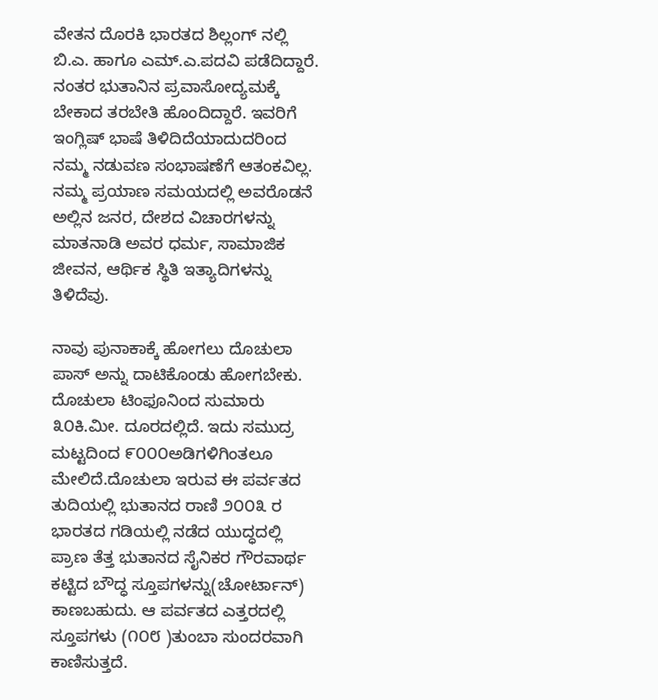ವೇತನ ದೊರಕಿ ಭಾರತದ ಶಿಲ್ಲಂಗ್ ನಲ್ಲಿ ಬಿ.ಎ. ಹಾಗೂ ಎಮ್.ಎ.ಪದವಿ ಪಡೆದಿದ್ದಾರೆ. ನಂತರ ಭುತಾನಿನ ಪ್ರವಾಸೋದ್ಯಮಕ್ಕೆ ಬೇಕಾದ ತರಬೇತಿ ಹೊಂದಿದ್ದಾರೆ. ಇವರಿಗೆ ಇಂಗ್ಲಿಷ್ ಭಾಷೆ ತಿಳಿದಿದೆಯಾದುದರಿಂದ ನಮ್ಮ ನಡುವಣ ಸಂಭಾಷಣೆಗೆ ಆತಂಕವಿಲ್ಲ. ನಮ್ಮ ಪ್ರಯಾಣ ಸಮಯದಲ್ಲಿ ಅವರೊಡನೆ ಅಲ್ಲಿನ ಜನರ, ದೇಶದ ವಿಚಾರಗಳನ್ನು ಮಾತನಾಡಿ ಅವರ ಧರ್ಮ, ಸಾಮಾಜಿಕ ಜೀವನ, ಆರ್ಥಿಕ ಸ್ಥಿತಿ ಇತ್ಯಾದಿಗಳನ್ನು ತಿಳಿದೆವು.

ನಾವು ಪುನಾಕಾಕ್ಕೆ ಹೋಗಲು ದೊಚುಲಾ ಪಾಸ್ ಅನ್ನು ದಾಟಿಕೊಂಡು ಹೋಗಬೇಕು. ದೊಚುಲಾ ಟಿಂಫೂನಿಂದ ಸುಮಾರು ೩೦ಕಿ.ಮೀ. ದೂರದಲ್ಲಿದೆ. ಇದು ಸಮುದ್ರ ಮಟ್ಟದಿಂದ ೯೦೦೦ಅಡಿಗಳಿಗಿಂತಲೂ ಮೇಲಿದೆ.ದೊಚುಲಾ ಇರುವ ಈ ಪರ್ವತದ ತುದಿಯಲ್ಲಿ ಭುತಾನದ ರಾಣಿ ೨೦೦೩ ರ ಭಾರತದ ಗಡಿಯಲ್ಲಿ ನಡೆದ ಯುದ್ಧದಲ್ಲಿ ಪ್ರಾಣ ತೆತ್ತ ಭುತಾನದ ಸೈನಿಕರ ಗೌರವಾರ್ಥ ಕಟ್ಟಿದ ಬೌದ್ಧ ಸ್ತೂಪಗಳನ್ನು(ಚೋರ್ಟಾನ್) ಕಾಣಬಹುದು. ಆ ಪರ್ವತದ ಎತ್ತರದಲ್ಲಿ ಸ್ತೂಪಗಳು (೧೦೮ )ತುಂಬಾ ಸುಂದರವಾಗಿ ಕಾಣಿಸುತ್ತದೆ.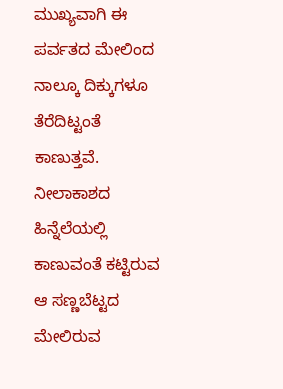ಮುಖ್ಯವಾಗಿ ಈ ಪರ್ವತದ ಮೇಲಿಂದ ನಾಲ್ಕೂ ದಿಕ್ಕುಗಳೂ ತೆರೆದಿಟ್ಟಂತೆ ಕಾಣುತ್ತವೆ. ನೀಲಾಕಾಶದ ಹಿನ್ನೆಲೆಯಲ್ಲಿ ಕಾಣುವಂತೆ ಕಟ್ಟಿರುವ ಆ ಸಣ್ಣಬೆಟ್ಟದ ಮೇಲಿರುವ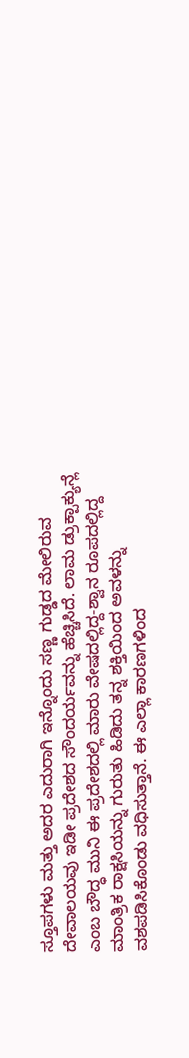ಸ್ತೂಪಗಳು ಮತ್ತು ಅದರ ಎದುರಾಗಿ ಇನ್ನೊಂದು ಸಣ್ಣ ಗುಡ್ಡದ ಮೇಲಿರುವ ದೇವಾಲಯವು ಇಡೀ ಪ್ರದೇಶದ ಸೌಂದರ್ಯವನ್ನು ಹೆಚ್ಚಿಸಿದೆ. ಲಾಮ ಡ್ರುಕ್ಪಾಕ್ಯುನ್ಲೆ ಎಂಬ ಬೌದ್ಧ ಮುನಿ ಈ ಪ್ರದೇಶದಲ್ಲಿ ಮಾರು ವೇಷದಲ್ಲಿದ್ದ-ಶ್ವಾನ ರೂಪದಲ್ಲಿದ್ದ ಮಾಂತ್ರಿಕ ರಾಕ್ಷಸಿಯನ್ನು ಗುರುತು ಹಿಡಿದು ತನ್ನ ಶಕ್ತಿಯಿಂದ ಅವಳನ್ನು ವಶಪಡಿಸಿಕೊಂಡು ವಧಿಸುತ್ತಾನೆ. ಈ ಎಲ್ಲಾ ಕಾರಣಗಳಿಂದ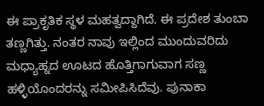ಈ ಪ್ರಾಕೃತಿಕ ಸ್ಥಳ ಮಹತ್ವದ್ದಾಗಿದೆ. ಈ ಪ್ರದೇಶ ತುಂಬಾ ತಣ್ಣಗಿತ್ತು. ನಂತರ ನಾವು ಇಲ್ಲಿಂದ ಮುಂದುವರಿದು ಮಧ್ಯಾಹ್ನದ ಊಟದ ಹೊತ್ತಿಗಾಗುವಾಗ ಸಣ್ಣ ಹಳ್ಳಿಯೊಂದರನ್ನು ಸಮೀಪಿಸಿದೆವು. ಪುನಾಕಾ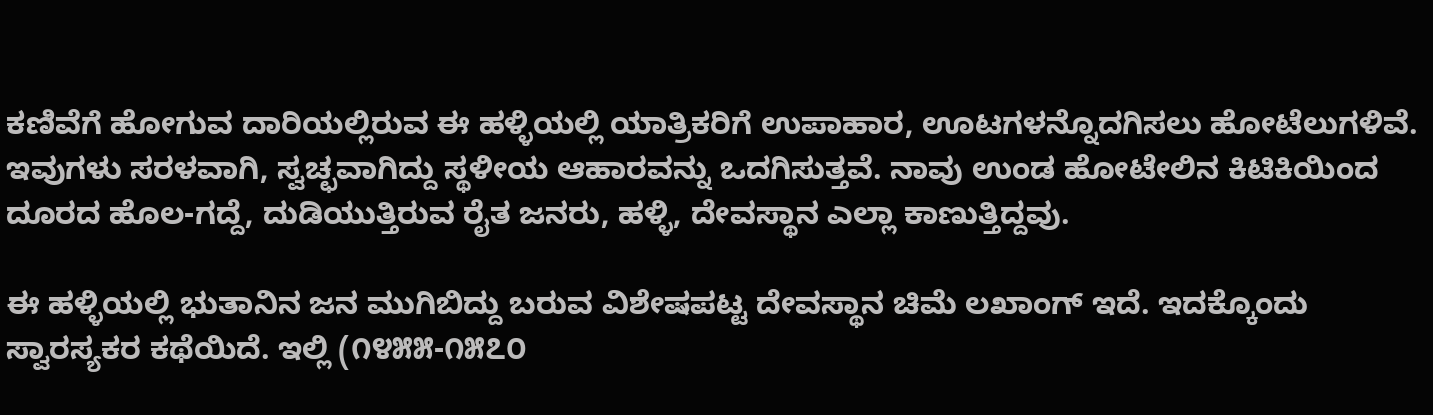ಕಣಿವೆಗೆ ಹೋಗುವ ದಾರಿಯಲ್ಲಿರುವ ಈ ಹಳ್ಳಿಯಲ್ಲಿ ಯಾತ್ರಿಕರಿಗೆ ಉಪಾಹಾರ, ಊಟಗಳನ್ನೊದಗಿಸಲು ಹೋಟೆಲುಗಳಿವೆ. ಇವುಗಳು ಸರಳವಾಗಿ, ಸ್ವಚ್ಛವಾಗಿದ್ದು ಸ್ಥಳೀಯ ಆಹಾರವನ್ನು ಒದಗಿಸುತ್ತವೆ. ನಾವು ಉಂಡ ಹೋಟೇಲಿನ ಕಿಟಿಕಿಯಿಂದ ದೂರದ ಹೊಲ-ಗದ್ದೆ, ದುಡಿಯುತ್ತಿರುವ ರೈತ ಜನರು, ಹಳ್ಳಿ, ದೇವಸ್ಥಾನ ಎಲ್ಲಾ ಕಾಣುತ್ತಿದ್ದವು.

ಈ ಹಳ್ಳಿಯಲ್ಲಿ ಭುತಾನಿನ ಜನ ಮುಗಿಬಿದ್ದು ಬರುವ ವಿಶೇಷಪಟ್ಟ ದೇವಸ್ಥಾನ ಚಿಮೆ ಲಖಾಂಗ್ ಇದೆ. ಇದಕ್ಕೊಂದು ಸ್ವಾರಸ್ಯಕರ ಕಥೆಯಿದೆ. ಇಲ್ಲಿ (೧೪೫೫-೧೫೭೦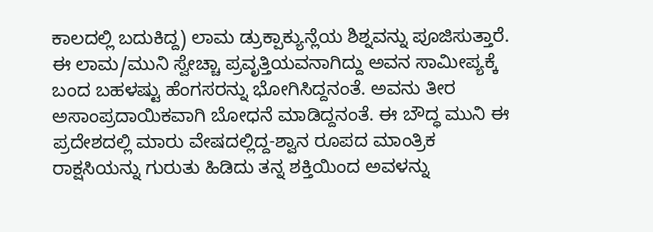ಕಾಲದಲ್ಲಿ ಬದುಕಿದ್ದ) ಲಾಮ ಡ್ರುಕ್ಪಾಕ್ಯುನ್ಲೆಯ ಶಿಶ್ನವನ್ನು ಪೂಜಿಸುತ್ತಾರೆ. ಈ ಲಾಮ/ಮುನಿ ಸ್ವೇಚ್ಚಾ ಪ್ರವೃತ್ತಿಯವನಾಗಿದ್ದು ಅವನ ಸಾಮೀಪ್ಯಕ್ಕೆ ಬಂದ ಬಹಳಷ್ಟು ಹೆಂಗಸರನ್ನು ಭೋಗಿಸಿದ್ದನಂತೆ. ಅವನು ತೀರ ಅಸಾಂಪ್ರದಾಯಿಕವಾಗಿ ಬೋಧನೆ ಮಾಡಿದ್ದನಂತೆ. ಈ ಬೌದ್ಧ ಮುನಿ ಈ ಪ್ರದೇಶದಲ್ಲಿ ಮಾರು ವೇಷದಲ್ಲಿದ್ದ-ಶ್ವಾನ ರೂಪದ ಮಾಂತ್ರಿಕ ರಾಕ್ಷಸಿಯನ್ನು ಗುರುತು ಹಿಡಿದು ತನ್ನ ಶಕ್ತಿಯಿಂದ ಅವಳನ್ನು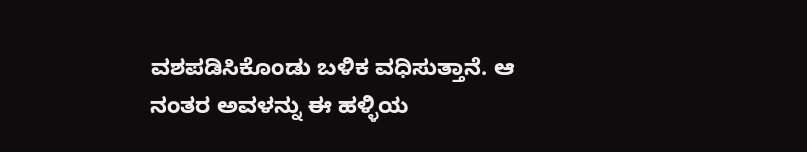ವಶಪಡಿಸಿಕೊಂಡು ಬಳಿಕ ವಧಿಸುತ್ತಾನೆ. ಆ ನಂತರ ಅವಳನ್ನು ಈ ಹಳ್ಳಿಯ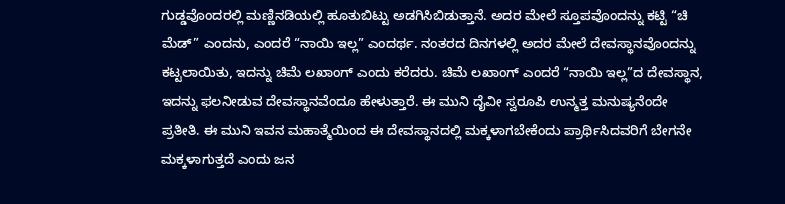ಗುಡ್ಡವೊಂದರಲ್ಲಿ ಮಣ್ಣಿನಡಿಯಲ್ಲಿ ಹೂತುಬಿಟ್ಟು ಅಡಗಿಸಿಬಿಡುತ್ತಾನೆ. ಅದರ ಮೇಲೆ ಸ್ತೂಪವೊಂದನ್ನು ಕಟ್ಟಿ “ಚಿ ಮೆಡ್” ಎಂದನು, ಎಂದರೆ “ನಾಯಿ ಇಲ್ಲ” ಎಂದರ್ಥ. ನಂತರದ ದಿನಗಳಲ್ಲಿ ಅದರ ಮೇಲೆ ದೇವಸ್ಥಾನವೊಂದನ್ನು ಕಟ್ಟಲಾಯಿತು, ಇದನ್ನು ಚಿಮೆ ಲಖಾಂಗ್ ಎಂದು ಕರೆದರು. ಚಿಮೆ ಲಖಾಂಗ್ ಎಂದರೆ “ನಾಯಿ ಇಲ್ಲ”ದ ದೇವಸ್ಥಾನ, ಇದನ್ನು ಫಲನೀಡುವ ದೇವಸ್ಥಾನವೆಂದೂ ಹೇಳುತ್ತಾರೆ. ಈ ಮುನಿ ದೈವೀ ಸ್ವರೂಪಿ ಉನ್ಮತ್ತ ಮನುಷ್ಯನೆಂದೇ ಪ್ರತೀತಿ. ಈ ಮುನಿ ಇವನ ಮಹಾತ್ಮೆಯಿಂದ ಈ ದೇವಸ್ಥಾನದಲ್ಲಿ ಮಕ್ಕಳಾಗಬೇಕೆಂದು ಪ್ರಾರ್ಥಿಸಿದವರಿಗೆ ಬೇಗನೇ ಮಕ್ಕಳಾಗುತ್ತದೆ ಎಂದು ಜನ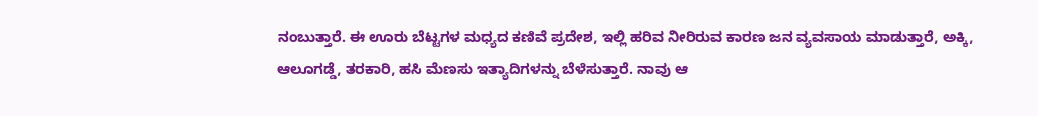ನಂಬುತ್ತಾರೆ. ಈ ಊರು ಬೆಟ್ಟಗಳ ಮಧ್ಯದ ಕಣಿವೆ ಪ್ರದೇಶ, ಇಲ್ಲಿ ಹರಿವ ನೀರಿರುವ ಕಾರಣ ಜನ ವ್ಯವಸಾಯ ಮಾಡುತ್ತಾರೆ, ಅಕ್ಕಿ, ಆಲೂಗಡ್ಡೆ, ತರಕಾರಿ, ಹಸಿ ಮೆಣಸು ಇತ್ಯಾದಿಗಳನ್ನು ಬೆಳೆಸುತ್ತಾರೆ. ನಾವು ಆ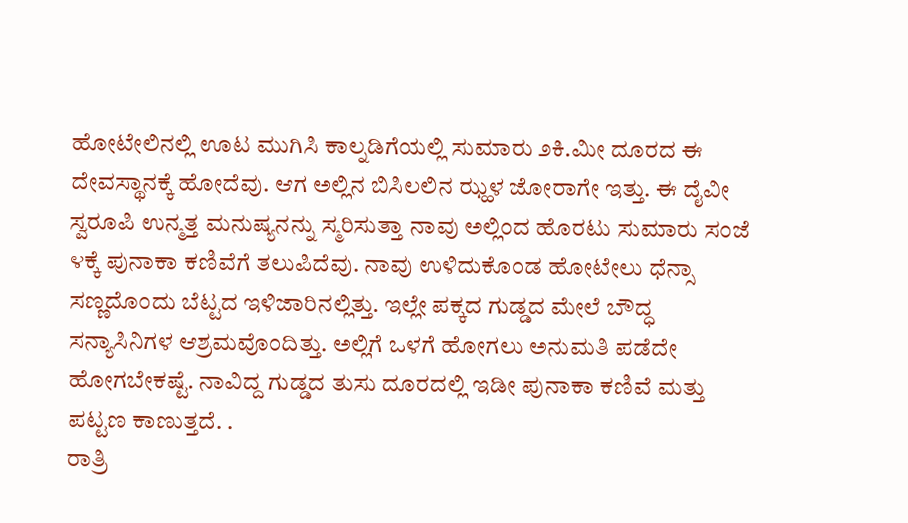ಹೋಟೇಲಿನಲ್ಲಿ ಊಟ ಮುಗಿಸಿ ಕಾಲ್ನಡಿಗೆಯಲ್ಲಿ ಸುಮಾರು ೨ಕಿ.ಮೀ ದೂರದ ಈ ದೇವಸ್ಥಾನಕ್ಕೆ ಹೋದೆವು. ಆಗ ಅಲ್ಲಿನ ಬಿಸಿಲಲಿನ ಝ್ಹಳ ಜೋರಾಗೇ ಇತ್ತು. ಈ ದೈವೀ ಸ್ವರೂಪಿ ಉನ್ಮತ್ತ ಮನುಷ್ಯನನ್ನು ಸ್ಮರಿಸುತ್ತಾ ನಾವು ಅಲ್ಲಿಂದ ಹೊರಟು ಸುಮಾರು ಸಂಜೆ ೪ಕ್ಕೆ ಪುನಾಕಾ ಕಣಿವೆಗೆ ತಲುಪಿದೆವು. ನಾವು ಉಳಿದುಕೊಂಡ ಹೋಟೇಲು ಧೆನ್ಸಾ ಸಣ್ಣದೊಂದು ಬೆಟ್ಟದ ಇಳಿಜಾರಿನಲ್ಲಿತ್ತು. ಇಲ್ಲೇ ಪಕ್ಕದ ಗುಡ್ಡದ ಮೇಲೆ ಬೌದ್ಧ ಸನ್ಯಾಸಿನಿಗಳ ಆಶ್ರಮವೊಂದಿತ್ತು. ಅಲ್ಲಿಗೆ ಒಳಗೆ ಹೋಗಲು ಅನುಮತಿ ಪಡೆದೇ ಹೋಗಬೇಕಷ್ಟೆ. ನಾವಿದ್ದ ಗುಡ್ಡದ ತುಸು ದೂರದಲ್ಲಿ ಇಡೀ ಪುನಾಕಾ ಕಣಿವೆ ಮತ್ತು ಪಟ್ಟಣ ಕಾಣುತ್ತದೆ. .
ರಾತ್ರಿ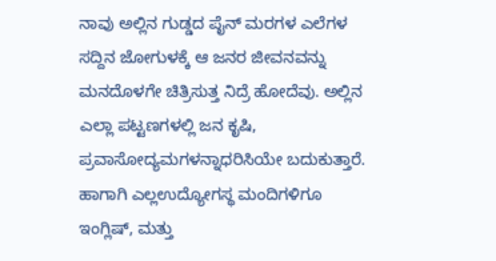ನಾವು ಅಲ್ಲಿನ ಗುಡ್ಡದ ಪೈನ್ ಮರಗಳ ಎಲೆಗಳ ಸದ್ದಿನ ಜೋಗುಳಕ್ಕೆ ಆ ಜನರ ಜೀವನವನ್ನು ಮನದೊಳಗೇ ಚಿತ್ರಿಸುತ್ತ ನಿದ್ರೆ ಹೋದೆವು. ಅಲ್ಲಿನ ಎಲ್ಲಾ ಪಟ್ಟಣಗಳಲ್ಲಿ ಜನ ಕೃಷಿ, ಪ್ರವಾಸೋದ್ಯಮಗಳನ್ನಾಧರಿಸಿಯೇ ಬದುಕುತ್ತಾರೆ. ಹಾಗಾಗಿ ಎಲ್ಲಉದ್ಯೋಗಸ್ಥ ಮಂದಿಗಳಿಗೂ ಇಂಗ್ಲಿಷ್, ಮತ್ತು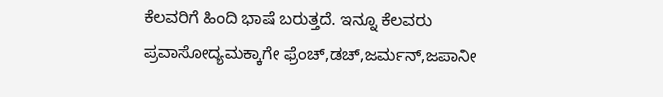ಕೆಲವರಿಗೆ ಹಿಂದಿ ಭಾಷೆ ಬರುತ್ತದೆ. ಇನ್ನೂ ಕೆಲವರು ಪ್ರವಾಸೋದ್ಯಮಕ್ಕಾಗೇ ಫ್ರೆಂಚ್,ಡಚ್,ಜರ್ಮನ್,ಜಪಾನೀ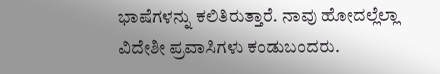ಭಾಷೆಗಳನ್ನು ಕಲಿತಿರುತ್ತಾರೆ. ನಾವು ಹೋದಲ್ಲೆಲ್ಲಾ ವಿದೇಶೀ ಪ್ರವಾಸಿಗಳು ಕಂಡುಬಂದರು.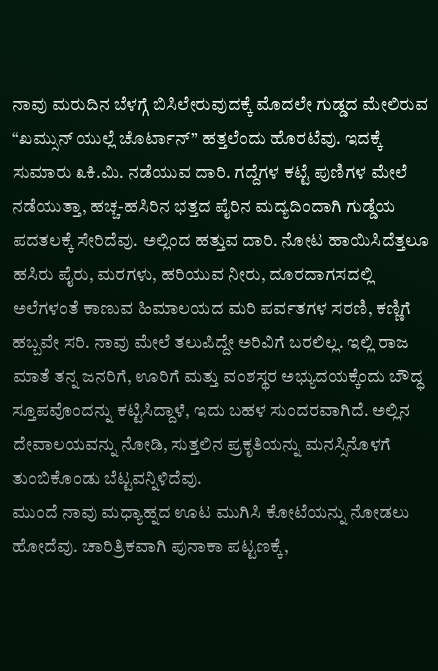ನಾವು ಮರುದಿನ ಬೆಳಗ್ಗೆ ಬಿಸಿಲೇರುವುದಕ್ಕೆ ಮೊದಲೇ ಗುಡ್ಡದ ಮೇಲಿರುವ “ಖಮ್ಸುನ್ ಯುಲ್ಲೆ ಚೊರ್ಟಾನ್” ಹತ್ತಲೆಂದು ಹೊರಟೆವು. ಇದಕ್ಕೆ ಸುಮಾರು ೩ಕಿ.ಮಿ. ನಡೆಯುವ ದಾರಿ. ಗದ್ದೆಗಳ ಕಟ್ಟೆ ಪುಣಿಗಳ ಮೇಲೆ ನಡೆಯುತ್ತಾ, ಹಚ್ಚ-ಹಸಿರಿನ ಭತ್ತದ ಪೈರಿನ ಮದ್ಯದಿಂದಾಗಿ ಗುಡ್ಡೆಯ ಪದತಲಕ್ಕೆ ಸೇರಿದೆವು. ಅಲ್ಲಿಂದ ಹತ್ತುವ ದಾರಿ. ನೋಟ ಹಾಯಿಸಿದೆತ್ತಲೂ ಹಸಿರು ಪೈರು, ಮರಗಳು, ಹರಿಯುವ ನೀರು, ದೂರದಾಗಸದಲ್ಲಿ ಅಲೆಗಳಂತೆ ಕಾಣುವ ಹಿಮಾಲಯದ ಮರಿ ಪರ್ವತಗಳ ಸರಣಿ, ಕಣ್ಣಿಗೆ ಹಬ್ಬವೇ ಸರಿ. ನಾವು ಮೇಲೆ ತಲುಪಿದ್ದೇ ಅರಿವಿಗೆ ಬರಲಿಲ್ಲ. ಇಲ್ಲಿ ರಾಜ ಮಾತೆ ತನ್ನ ಜನರಿಗೆ, ಊರಿಗೆ ಮತ್ತು ವಂಶಸ್ಥರ ಅಭ್ಯುದಯಕ್ಕೆಂದು ಬೌದ್ಧ ಸ್ತೂಪವೊಂದನ್ನು ಕಟ್ಟಿಸಿದ್ದಾಳೆ, ಇದು ಬಹಳ ಸುಂದರವಾಗಿದೆ. ಅಲ್ಲಿನ ದೇವಾಲಯವನ್ನು ನೋಡಿ, ಸುತ್ತಲಿನ ಪ್ರಕೃತಿಯನ್ನು ಮನಸ್ಸಿನೊಳಗೆ ತುಂಬಿಕೊಂಡು ಬೆಟ್ಟವನ್ನಿಳಿದೆವು.
ಮುಂದೆ ನಾವು ಮಧ್ಯಾಹ್ನದ ಊಟ ಮುಗಿಸಿ ಕೋಟೆಯನ್ನು ನೋಡಲು ಹೋದೆವು. ಚಾರಿತ್ರಿಕವಾಗಿ ಪುನಾಕಾ ಪಟ್ಟಣಕ್ಕೆ,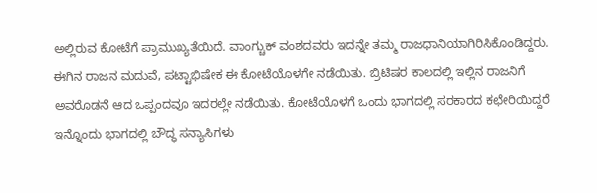ಅಲ್ಲಿರುವ ಕೋಟೆಗೆ ಪ್ರಾಮುಖ್ಯತೆಯಿದೆ. ವಾಂಗ್ಚುಕ್ ವಂಶದವರು ಇದನ್ನೇ ತಮ್ಮ ರಾಜಧಾನಿಯಾಗಿರಿಸಿಕೊಂಡಿದ್ದರು. ಈಗಿನ ರಾಜನ ಮದುವೆ, ಪಟ್ಟಾಭಿಷೇಕ ಈ ಕೋಟೆಯೊಳಗೇ ನಡೆಯಿತು. ಬ್ರಿಟಿಷರ ಕಾಲದಲ್ಲಿ ಇಲ್ಲಿನ ರಾಜನಿಗೆ ಅವರೊಡನೆ ಆದ ಒಪ್ಪಂದವೂ ಇದರಲ್ಲೇ ನಡೆಯಿತು. ಕೋಟೆಯೊಳಗೆ ಒಂದು ಭಾಗದಲ್ಲಿ ಸರಕಾರದ ಕಛೇರಿಯಿದ್ದರೆ ಇನ್ನೊಂದು ಭಾಗದಲ್ಲಿ ಬೌದ್ಧ ಸನ್ಯಾಸಿಗಳು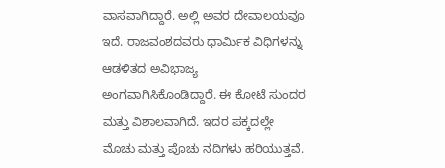ವಾಸವಾಗಿದ್ದಾರೆ. ಅಲ್ಲಿ ಅವರ ದೇವಾಲಯವೂ ಇದೆ. ರಾಜವಂಶದವರು ಧಾರ್ಮಿಕ ವಿಧಿಗಳನ್ನು ಆಡಳಿತದ ಅವಿಭಾಜ್ಯ ಅಂಗವಾಗಿಸಿಕೊಂಡಿದ್ದಾರೆ. ಈ ಕೋಟೆ ಸುಂದರ ಮತ್ತು ವಿಶಾಲವಾಗಿದೆ. ಇದರ ಪಕ್ಕದಲ್ಲೇ ಮೊಚು ಮತ್ತು ಪೊಚು ನದಿಗಳು ಹರಿಯುತ್ತವೆ.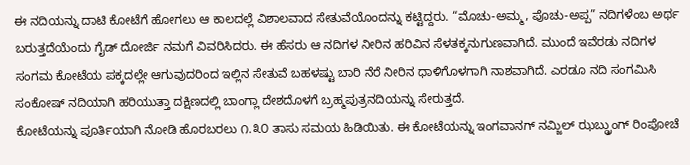ಈ ನದಿಯನ್ನು ದಾಟಿ ಕೋಟೆಗೆ ಹೋಗಲು ಆ ಕಾಲದಲ್ಲೆ ವಿಶಾಲವಾದ ಸೇತುವೆಯೊಂದನ್ನು ಕಟ್ಟಿದ್ದರು. “ಮೊಚು-ಅಮ್ಮ, ಪೊಚು-ಅಪ್ಪ” ನದಿಗಳೆಂಬ ಅರ್ಥ ಬರುತ್ತದೆಯೆಂದು ಗೈಡ್ ದೋರ್ಜಿ ನಮಗೆ ವಿವರಿಸಿದರು. ಈ ಹೆಸರು ಆ ನದಿಗಳ ನೀರಿನ ಹರಿವಿನ ಸೆಳತಕ್ಕನುಗುಣವಾಗಿದೆ. ಮುಂದೆ ಇವೆರಡು ನದಿಗಳ ಸಂಗಮ ಕೋಟೆಯ ಪಕ್ಕದಲ್ಲೇ ಆಗುವುದರಿಂದ ಇಲ್ಲಿನ ಸೇತುವೆ ಬಹಳಷ್ಟು ಬಾರಿ ನೆರೆ ನೀರಿನ ಧಾಳಿಗೊಳಗಾಗಿ ನಾಶವಾಗಿದೆ. ಎರಡೂ ನದಿ ಸಂಗಮಿಸಿ ಸಂಕೋಷ್ ನದಿಯಾಗಿ ಹರಿಯುತ್ತಾ ದಕ್ಷಿಣದಲ್ಲಿ ಬಾಂಗ್ಲಾ ದೇಶದೊಳಗೆ ಬ್ರಹ್ಮಪುತ್ರನದಿಯನ್ನು ಸೇರುತ್ತದೆ.
ಕೋಟೆಯನ್ನು ಪೂರ್ತಿಯಾಗಿ ನೋಡಿ ಹೊರಬರಲು ೧.೩೦ ತಾಸು ಸಮಯ ಹಿಡಿಯಿತು. ಈ ಕೋಟೆಯನ್ನು ಇಂಗವಾನಗ್ ನಮ್ಜಿಲ್ ಝಬ್ಡ್ರುಂಗ್ ರಿಂಪೋಚೆ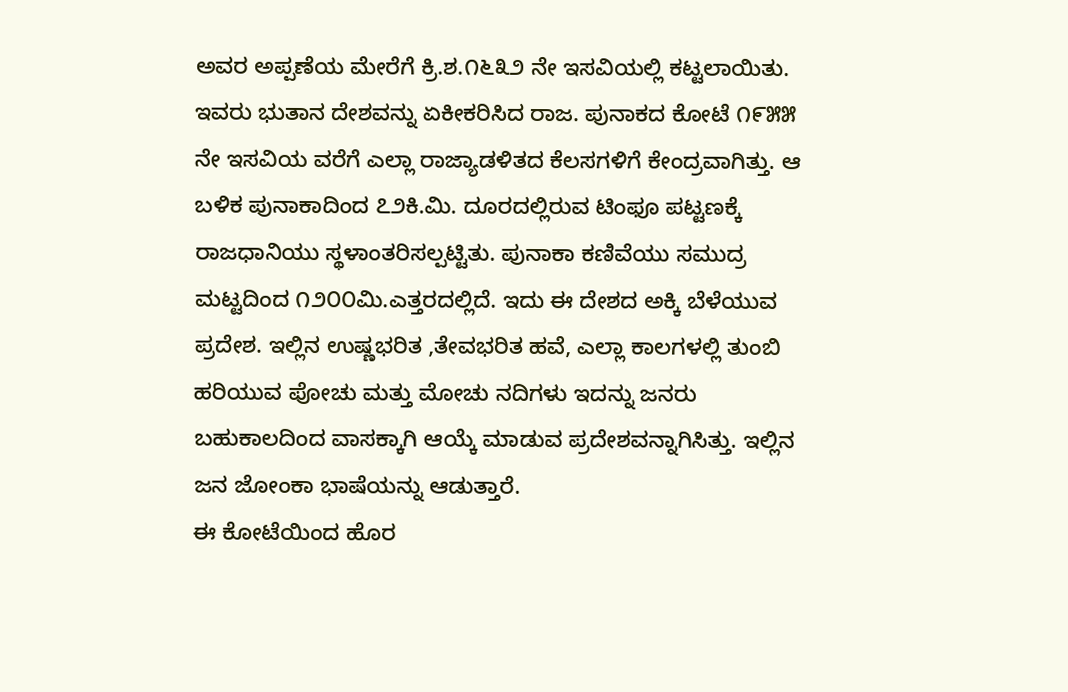ಅವರ ಅಪ್ಪಣೆಯ ಮೇರೆಗೆ ಕ್ರಿ.ಶ.೧೬೩೨ ನೇ ಇಸವಿಯಲ್ಲಿ ಕಟ್ಟಲಾಯಿತು. ಇವರು ಭುತಾನ ದೇಶವನ್ನು ಏಕೀಕರಿಸಿದ ರಾಜ. ಪುನಾಕದ ಕೋಟೆ ೧೯೫೫ ನೇ ಇಸವಿಯ ವರೆಗೆ ಎಲ್ಲಾ ರಾಜ್ಯಾಡಳಿತದ ಕೆಲಸಗಳಿಗೆ ಕೇಂದ್ರವಾಗಿತ್ತು. ಆ ಬಳಿಕ ಪುನಾಕಾದಿಂದ ೭೨ಕಿ.ಮಿ. ದೂರದಲ್ಲಿರುವ ಟಿಂಫೂ ಪಟ್ಟಣಕ್ಕೆ ರಾಜಧಾನಿಯು ಸ್ಥಳಾಂತರಿಸಲ್ಪಟ್ಟಿತು. ಪುನಾಕಾ ಕಣಿವೆಯು ಸಮುದ್ರ ಮಟ್ಟದಿಂದ ೧೨೦೦ಮಿ.ಎತ್ತರದಲ್ಲಿದೆ. ಇದು ಈ ದೇಶದ ಅಕ್ಕಿ ಬೆಳೆಯುವ ಪ್ರದೇಶ. ಇಲ್ಲಿನ ಉಷ್ಣಭರಿತ ,ತೇವಭರಿತ ಹವೆ, ಎಲ್ಲಾ ಕಾಲಗಳಲ್ಲಿ ತುಂಬಿ ಹರಿಯುವ ಪೋಚು ಮತ್ತು ಮೋಚು ನದಿಗಳು ಇದನ್ನು ಜನರು ಬಹುಕಾಲದಿಂದ ವಾಸಕ್ಕಾಗಿ ಆಯ್ಕೆ ಮಾಡುವ ಪ್ರದೇಶವನ್ನಾಗಿಸಿತ್ತು. ಇಲ್ಲಿನ ಜನ ಜೋಂಕಾ ಭಾಷೆಯನ್ನು ಆಡುತ್ತಾರೆ.
ಈ ಕೋಟೆಯಿಂದ ಹೊರ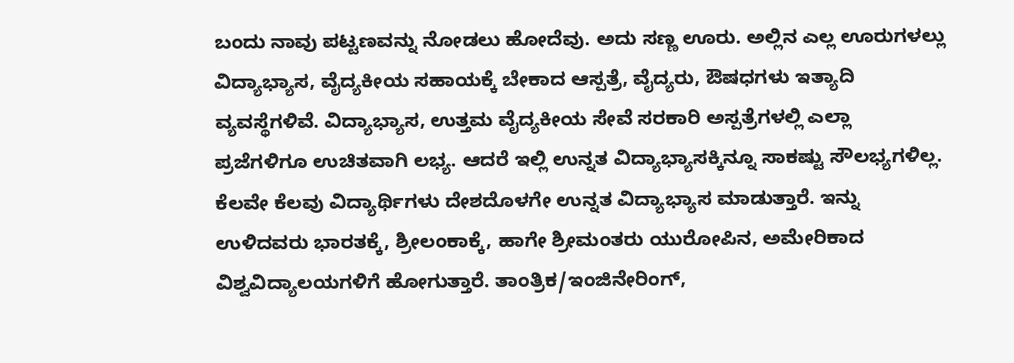ಬಂದು ನಾವು ಪಟ್ಟಣವನ್ನು ನೋಡಲು ಹೋದೆವು. ಅದು ಸಣ್ಣ ಊರು. ಅಲ್ಲಿನ ಎಲ್ಲ ಊರುಗಳಲ್ಲು ವಿದ್ಯಾಭ್ಯಾಸ, ವೈದ್ಯಕೀಯ ಸಹಾಯಕ್ಕೆ ಬೇಕಾದ ಆಸ್ಪತ್ರೆ, ವೈದ್ಯರು, ಔಷಧಗಳು ಇತ್ಯಾದಿ ವ್ಯವಸ್ಥೆಗಳಿವೆ. ವಿದ್ಯಾಭ್ಯಾಸ, ಉತ್ತಮ ವೈದ್ಯಕೀಯ ಸೇವೆ ಸರಕಾರಿ ಅಸ್ಪತ್ರೆಗಳಲ್ಲಿ ಎಲ್ಲಾ ಪ್ರಜೆಗಳಿಗೂ ಉಚಿತವಾಗಿ ಲಭ್ಯ. ಆದರೆ ಇಲ್ಲಿ ಉನ್ನತ ವಿದ್ಯಾಭ್ಯಾಸಕ್ಕಿನ್ನೂ ಸಾಕಷ್ಟು ಸೌಲಭ್ಯಗಳಿಲ್ಲ. ಕೆಲವೇ ಕೆಲವು ವಿದ್ಯಾರ್ಥಿಗಳು ದೇಶದೊಳಗೇ ಉನ್ನತ ವಿದ್ಯಾಭ್ಯಾಸ ಮಾಡುತ್ತಾರೆ. ಇನ್ನು ಉಳಿದವರು ಭಾರತಕ್ಕೆ, ಶ್ರೀಲಂಕಾಕ್ಕೆ, ಹಾಗೇ ಶ್ರೀಮಂತರು ಯುರೋಪಿನ, ಅಮೇರಿಕಾದ ವಿಶ್ವವಿದ್ಯಾಲಯಗಳಿಗೆ ಹೋಗುತ್ತಾರೆ. ತಾಂತ್ರಿಕ/ಇಂಜಿನೇರಿಂಗ್,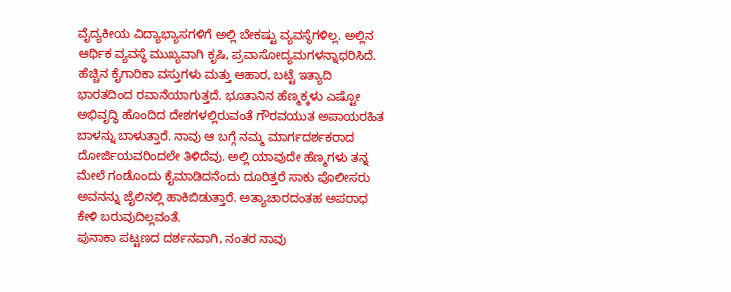ವೈದ್ಯಕೀಯ ವಿದ್ಯಾಭ್ಯಾಸಗಳಿಗೆ ಅಲ್ಲಿ ಬೇಕಷ್ಟು ವ್ಯವಸ್ಥೆಗಳಿಲ್ಲ. ಅಲ್ಲಿನ ಆರ್ಥಿಕ ವ್ಯವಸ್ಥೆ ಮುಖ್ಯವಾಗಿ ಕೃಷಿ, ಪ್ರವಾಸೋದ್ಯಮಗಳನ್ನಾಧರಿಸಿದೆ. ಹೆಚ್ಚಿನ ಕೈಗಾರಿಕಾ ವಸ್ತುಗಳು ಮತ್ತು ಆಹಾರ, ಬಟ್ಟೆ ಇತ್ಯಾದಿ ಭಾರತದಿಂದ ರವಾನೆಯಾಗುತ್ತದೆ. ಭೂತಾನಿನ ಹೆಣ್ಮಕ್ಕಳು ಎಷ್ಟೋ ಅಭಿವೃದ್ಧಿ ಹೊಂದಿದ ದೇಶಗಳಲ್ಲಿರುವಂತೆ ಗೌರವಯುತ ಅಪಾಯರಹಿತ ಬಾಳನ್ನು ಬಾಳುತ್ತಾರೆ. ನಾವು ಆ ಬಗ್ಗೆ ನಮ್ಮ ಮಾರ್ಗದರ್ಶಕರಾದ ದೋರ್ಜಿಯವರಿಂದಲೇ ತಿಳಿದೆವು. ಅಲ್ಲಿ ಯಾವುದೇ ಹೆಣ್ಮಗಳು ತನ್ನ ಮೇಲೆ ಗಂಡೊಂದು ಕೈಮಾಡಿದನೆಂದು ದೂರಿತ್ತರೆ ಸಾಕು ಪೊಲೀಸರು ಅವನನ್ನು ಜೈಲಿನಲ್ಲಿ ಹಾಕಿಬಿಡುತ್ತಾರೆ. ಅತ್ಯಾಚಾರದಂತಹ ಅಪರಾಧ ಕೇಳಿ ಬರುವುದಿಲ್ಲವಂತೆ.
ಪುನಾಕಾ ಪಟ್ಟಣದ ದರ್ಶನವಾಗಿ, ನಂತರ ನಾವು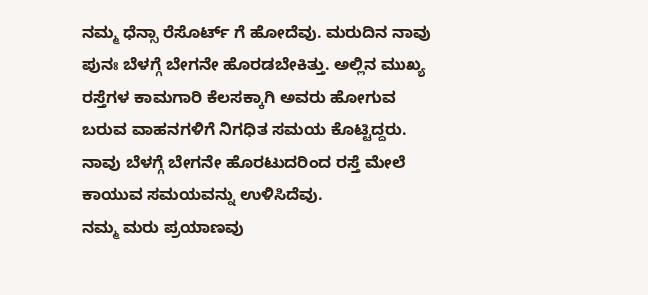ನಮ್ಮ ಧೆನ್ಸಾ ರೆಸೊರ್ಟ್ ಗೆ ಹೋದೆವು. ಮರುದಿನ ನಾವು ಪುನಃ ಬೆಳಗ್ಗೆ ಬೇಗನೇ ಹೊರಡಬೇಕಿತ್ತು. ಅಲ್ಲಿನ ಮುಖ್ಯ ರಸ್ತೆಗಳ ಕಾಮಗಾರಿ ಕೆಲಸಕ್ಕಾಗಿ ಅವರು ಹೋಗುವ ಬರುವ ವಾಹನಗಳಿಗೆ ನಿಗಧಿತ ಸಮಯ ಕೊಟ್ಟಿದ್ದರು. ನಾವು ಬೆಳಗ್ಗೆ ಬೇಗನೇ ಹೊರಟುದರಿಂದ ರಸ್ತೆ ಮೇಲೆ ಕಾಯುವ ಸಮಯವನ್ನು ಉಳಿಸಿದೆವು.
ನಮ್ಮ ಮರು ಪ್ರಯಾಣವು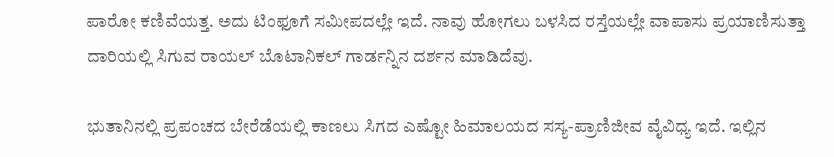ಪಾರೋ ಕಣಿವೆಯತ್ತ. ಅದು ಟಿಂಫೂಗೆ ಸಮೀಪದಲ್ಲೇ ಇದೆ. ನಾವು ಹೋಗಲು ಬಳಸಿದ ರಸ್ತೆಯಲ್ಲೇ ವಾಪಾಸು ಪ್ರಯಾಣಿಸುತ್ತಾ ದಾರಿಯಲ್ಲಿ ಸಿಗುವ ರಾಯಲ್ ಬೊಟಾನಿಕಲ್ ಗಾರ್ಡನ್ನಿನ ದರ್ಶನ ಮಾಡಿದೆವು.

ಭುತಾನಿನಲ್ಲಿ ಪ್ರಪಂಚದ ಬೇರೆಡೆಯಲ್ಲಿ ಕಾಣಲು ಸಿಗದ ಎಷ್ಟೋ ಹಿಮಾಲಯದ ಸಸ್ಯ-ಪ್ರಾಣಿಜೀವ ವೈವಿಧ್ಯ ಇದೆ. ಇಲ್ಲಿನ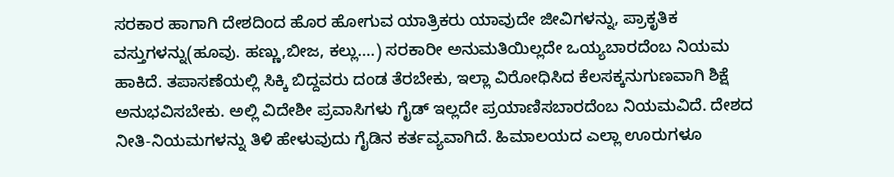ಸರಕಾರ ಹಾಗಾಗಿ ದೇಶದಿಂದ ಹೊರ ಹೋಗುವ ಯಾತ್ರಿಕರು ಯಾವುದೇ ಜೀವಿಗಳನ್ನು, ಪ್ರಾಕೃತಿಕ ವಸ್ತುಗಳನ್ನು(ಹೂವು. ಹಣ್ಣು,ಬೀಜ, ಕಲ್ಲು….) ಸರಕಾರೀ ಅನುಮತಿಯಿಲ್ಲದೇ ಒಯ್ಯಬಾರದೆಂಬ ನಿಯಮ ಹಾಕಿದೆ. ತಪಾಸಣೆಯಲ್ಲಿ ಸಿಕ್ಕಿ ಬಿದ್ದವರು ದಂಡ ತೆರಬೇಕು, ಇಲ್ಲಾ ವಿರೋಧಿಸಿದ ಕೆಲಸಕ್ಕನುಗುಣವಾಗಿ ಶಿಕ್ಷೆ ಅನುಭವಿಸಬೇಕು. ಅಲ್ಲಿ ವಿದೇಶೀ ಪ್ರವಾಸಿಗಳು ಗೈಡ್ ಇಲ್ಲದೇ ಪ್ರಯಾಣಿಸಬಾರದೆಂಬ ನಿಯಮವಿದೆ. ದೇಶದ ನೀತಿ-ನಿಯಮಗಳನ್ನು ತಿಳಿ ಹೇಳುವುದು ಗೈಡಿನ ಕರ್ತವ್ಯವಾಗಿದೆ. ಹಿಮಾಲಯದ ಎಲ್ಲಾ ಊರುಗಳೂ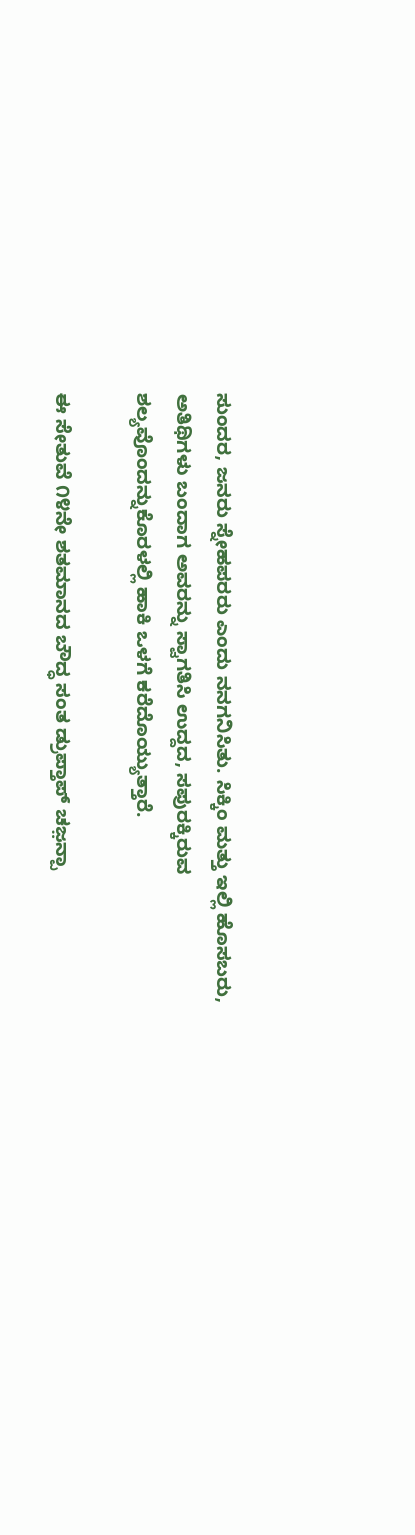ಸುಂದರ, ಜನರು ಸ್ನೇಹಪರರು ಎಂದು ನನಗನಿಸಿತು. ಸಿಕ್ಕಿಂ ಮತ್ತು ಇಲ್ಲಿ ಹೊಸಬರು, ಅತಿಥಿಗಳು ಬಂದಾಗ ಅವರನ್ನು ಸ್ವಾಗತಿಸಿ ಉದ್ದದ, ಸಪುರಕ್ಕಿರುವ ಶಲ್ಯವೊಂದನ್ನುಕೊರಳಲ್ಲಿ ಹಾಕಿ ಒಳಗೆ ಕರೆದೊಯ್ಯುತ್ತಾರೆ.

ಈ ಸೇತುವೆ ೧೪ನೇ ಶತಮಾನದ ಬೌದ್ಧ ಸಂತ ಡ್ರುಪ್ತಾಪ್ ಚಜ಼ನ್ಪಾ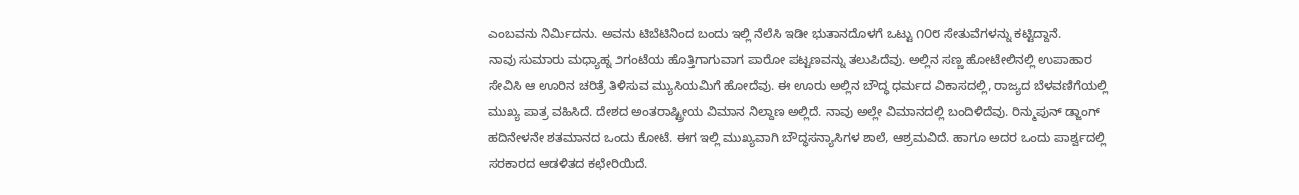ಎಂಬವನು ನಿರ್ಮಿದನು. ಅವನು ಟಿಬೆಟಿನಿಂದ ಬಂದು ಇಲ್ಲಿ ನೆಲೆಸಿ ಇಡೀ ಭುತಾನದೊಳಗೆ ಒಟ್ಟು ೧೦೮ ಸೇತುವೆಗಳನ್ನು ಕಟ್ಟಿದ್ದಾನೆ.
ನಾವು ಸುಮಾರು ಮಧ್ಯಾಹ್ನ ೨ಗಂಟೆಯ ಹೊತ್ತಿಗಾಗುವಾಗ ಪಾರೋ ಪಟ್ಟಣವನ್ನು ತಲುಪಿದೆವು. ಅಲ್ಲಿನ ಸಣ್ಣ ಹೋಟೇಲಿನಲ್ಲಿ ಉಪಾಹಾರ ಸೇವಿಸಿ ಆ ಊರಿನ ಚರಿತ್ರೆ ತಿಳಿಸುವ ಮ್ಯುಸಿಯಮಿಗೆ ಹೋದೆವು. ಈ ಊರು ಅಲ್ಲಿನ ಬೌದ್ಧ ಧರ್ಮದ ವಿಕಾಸದಲ್ಲಿ, ರಾಜ್ಯದ ಬೆಳವಣಿಗೆಯಲ್ಲಿ ಮುಖ್ಯ ಪಾತ್ರ ವಹಿಸಿದೆ. ದೇಶದ ಅಂತರಾಷ್ಟ್ರೀಯ ವಿಮಾನ ನಿಲ್ದಾಣ ಅಲ್ಲಿದೆ. ನಾವು ಅಲ್ಲೇ ವಿಮಾನದಲ್ಲಿ ಬಂದಿಳಿದೆವು. ರಿನ್ಮುಪುನ್ ಡ್ಜಾಂಗ್ ಹದಿನೇಳನೇ ಶತಮಾನದ ಒಂದು ಕೋಟೆ. ಈಗ ಇಲ್ಲಿ ಮುಖ್ಯವಾಗಿ ಬೌದ್ಧಸನ್ಯಾಸಿಗಳ ಶಾಲೆ, ಆಶ್ರಮವಿದೆ. ಹಾಗೂ ಅದರ ಒಂದು ಪಾರ್ಶ್ವದಲ್ಲಿ ಸರಕಾರದ ಆಡಳಿತದ ಕಛೇರಿಯಿದೆ.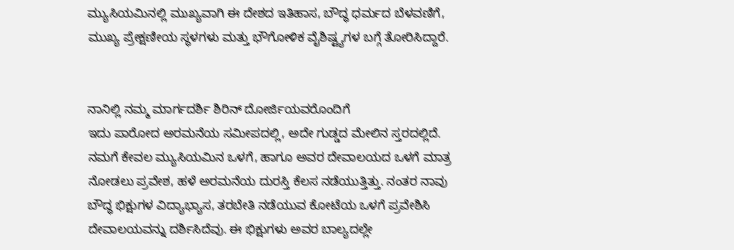ಮ್ಯುಸಿಯಮಿನಲ್ಲಿ ಮುಖ್ಯವಾಗಿ ಈ ದೇಶದ ಇತಿಹಾಸ, ಬೌದ್ಧ ಧರ್ಮದ ಬೆಳವಣಿಗೆ, ಮುಖ್ಯ ಪ್ರೇಕ್ಷಣೀಯ ಸ್ಥಳಗಳು ಮತ್ತು ಭೌಗೋಳಿಕ ವೈಶಿಷ್ಟ್ಯಗಳ ಬಗ್ಗೆ ತೋರಿಸಿದ್ದಾರೆ.


ನಾನಿಲ್ಲಿ ನಮ್ಮ ಮಾರ್ಗದರ್ಶಿ ಶಿರಿನ್ ದೋರ್ಜಿಯವರೊಂದಿಗೆ
ಇದು ಪಾರೋದ ಅರಮನೆಯ ಸಮೀಪದಲ್ಲಿ, ಅದೇ ಗುಡ್ಡದ ಮೇಲಿನ ಸ್ತರದಲ್ಲಿದೆ. ನಮಗೆ ಕೇವಲ ಮ್ಯುಸಿಯಮಿನ ಒಳಗೆ, ಹಾಗೂ ಅವರ ದೇವಾಲಯದ ಒಳಗೆ ಮಾತ್ರ ನೋಡಲು ಪ್ರವೇಶ, ಹಳೆ ಅರಮನೆಯ ದುರಸ್ತಿ ಕೆಲಸ ನಡೆಯುತ್ತಿತ್ತು. ನಂತರ ನಾವು ಬೌದ್ಧ ಭಿಕ್ಷುಗಳ ವಿದ್ಯಾಭ್ಯಾಸ, ತರಬೇತಿ ನಡೆಯುವ ಕೋಟೆಯ ಒಳಗೆ ಪ್ರವೇಶಿಸಿ ದೇವಾಲಯವನ್ನು ದರ್ಶಿಸಿದೆವು. ಈ ಭಿಕ್ಷುಗಳು ಅವರ ಬಾಲ್ಯದಲ್ಲೇ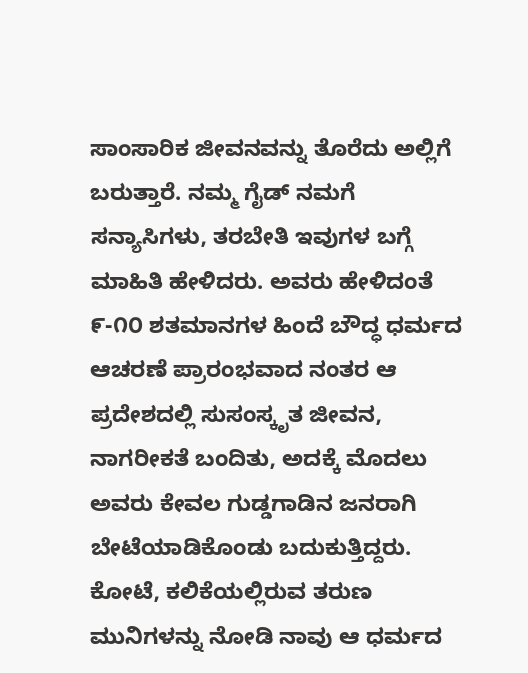ಸಾಂಸಾರಿಕ ಜೀವನವನ್ನು ತೊರೆದು ಅಲ್ಲಿಗೆ ಬರುತ್ತಾರೆ. ನಮ್ಮ ಗೈಡ್ ನಮಗೆ ಸನ್ಯಾಸಿಗಳು, ತರಬೇತಿ ಇವುಗಳ ಬಗ್ಗೆ ಮಾಹಿತಿ ಹೇಳಿದರು. ಅವರು ಹೇಳಿದಂತೆ ೯-೧೦ ಶತಮಾನಗಳ ಹಿಂದೆ ಬೌದ್ಧ ಧರ್ಮದ ಆಚರಣೆ ಪ್ರಾರಂಭವಾದ ನಂತರ ಆ ಪ್ರದೇಶದಲ್ಲಿ ಸುಸಂಸ್ಕೃತ ಜೀವನ, ನಾಗರೀಕತೆ ಬಂದಿತು, ಅದಕ್ಕೆ ಮೊದಲು ಅವರು ಕೇವಲ ಗುಡ್ಡಗಾಡಿನ ಜನರಾಗಿ ಬೇಟೆಯಾಡಿಕೊಂಡು ಬದುಕುತ್ತಿದ್ದರು.
ಕೋಟೆ, ಕಲಿಕೆಯಲ್ಲಿರುವ ತರುಣ ಮುನಿಗಳನ್ನು ನೋಡಿ ನಾವು ಆ ಧರ್ಮದ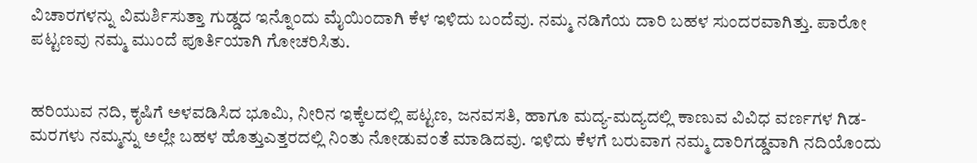ವಿಚಾರಗಳನ್ನು ವಿಮರ್ಶಿಸುತ್ತಾ ಗುಡ್ಡದ ಇನ್ನೊಂದು ಮೈಯಿಂದಾಗಿ ಕೆಳ ಇಳಿದು ಬಂದೆವು. ನಮ್ಮ ನಡಿಗೆಯ ದಾರಿ ಬಹಳ ಸುಂದರವಾಗಿತ್ತು. ಪಾರೋ ಪಟ್ಟಣವು ನಮ್ಮ ಮುಂದೆ ಪೂರ್ತಿಯಾಗಿ ಗೋಚರಿಸಿತು.


ಹರಿಯುವ ನದಿ, ಕೃಷಿಗೆ ಅಳವಡಿಸಿದ ಭೂಮಿ, ನೀರಿನ ಇಕ್ಕೆಲದಲ್ಲಿ ಪಟ್ಟಣ, ಜನವಸತಿ, ಹಾಗೂ ಮದ್ಯ-ಮದ್ಯದಲ್ಲಿ ಕಾಣುವ ವಿವಿಧ ವರ್ಣಗಳ ಗಿಡ-ಮರಗಳು ನಮ್ಮನ್ನು ಅಲ್ಲೇ ಬಹಳ ಹೊತ್ತುಎತ್ತರದಲ್ಲಿ ನಿಂತು ನೋಡುವಂತೆ ಮಾಡಿದವು. ಇಳಿದು ಕೆಳಗೆ ಬರುವಾಗ ನಮ್ಮ ದಾರಿಗಡ್ಡವಾಗಿ ನದಿಯೊಂದು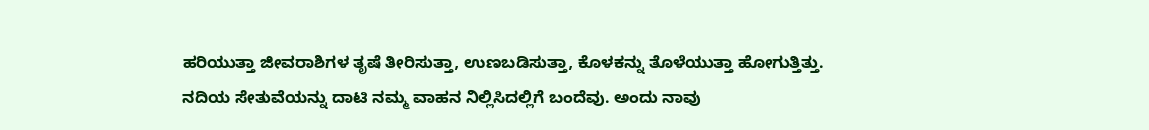ಹರಿಯುತ್ತಾ ಜೀವರಾಶಿಗಳ ತೃಷೆ ತೀರಿಸುತ್ತಾ, ಉಣಬಡಿಸುತ್ತಾ, ಕೊಳಕನ್ನು ತೊಳೆಯುತ್ತಾ ಹೋಗುತ್ತಿತ್ತು. ನದಿಯ ಸೇತುವೆಯನ್ನು ದಾಟಿ ನಮ್ಮ ವಾಹನ ನಿಲ್ಲಿಸಿದಲ್ಲಿಗೆ ಬಂದೆವು. ಅಂದು ನಾವು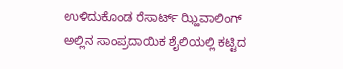ಉಳಿದುಕೊಂಡ ರೆಸಾರ್ಟ್ ಝ್ಹಿವಾಲಿಂಗ್ ಅಲ್ಲಿನ ಸಾಂಪ್ರದಾಯಿಕ ಶೈಲಿಯಲ್ಲಿ ಕಟ್ಟಿದ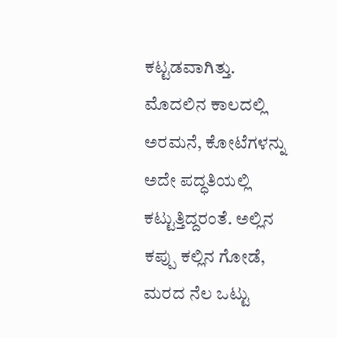ಕಟ್ಟಡವಾಗಿತ್ತು. ಮೊದಲಿನ ಕಾಲದಲ್ಲಿ ಅರಮನೆ, ಕೋಟೆಗಳನ್ನು ಅದೇ ಪದ್ಧತಿಯಲ್ಲಿ ಕಟ್ಟುತ್ತಿದ್ದರಂತೆ. ಅಲ್ಲಿನ ಕಪ್ಪು ಕಲ್ಲಿನ ಗೋಡೆ, ಮರದ ನೆಲ ಒಟ್ಟು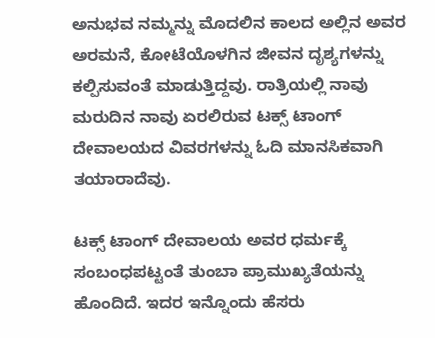ಅನುಭವ ನಮ್ಮನ್ನು ಮೊದಲಿನ ಕಾಲದ ಅಲ್ಲಿನ ಅವರ ಅರಮನೆ, ಕೋಟೆಯೊಳಗಿನ ಜೀವನ ದೃಶ್ಯಗಳನ್ನು ಕಲ್ಪಿಸುವಂತೆ ಮಾಡುತ್ತಿದ್ದವು. ರಾತ್ರಿಯಲ್ಲಿ ನಾವು ಮರುದಿನ ನಾವು ಏರಲಿರುವ ಟಕ್ಸ್ ಟಾಂಗ್ ದೇವಾಲಯದ ವಿವರಗಳನ್ನು ಓದಿ ಮಾನಸಿಕವಾಗಿ ತಯಾರಾದೆವು.

ಟಕ್ಸ್ ಟಾಂಗ್ ದೇವಾಲಯ ಅವರ ಧರ್ಮಕ್ಕೆ ಸಂಬಂಧಪಟ್ಟಂತೆ ತುಂಬಾ ಪ್ರಾಮುಖ್ಯತೆಯನ್ನು ಹೊಂದಿದೆ. ಇದರ ಇನ್ನೊಂದು ಹೆಸರು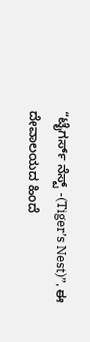“ಟೈಗರ್ಸ್ ನೆಸ್ಟ್ -(Tiger’s Nest)”, ಈ ದೇವಾಲಯದ ಹಿಂದೆ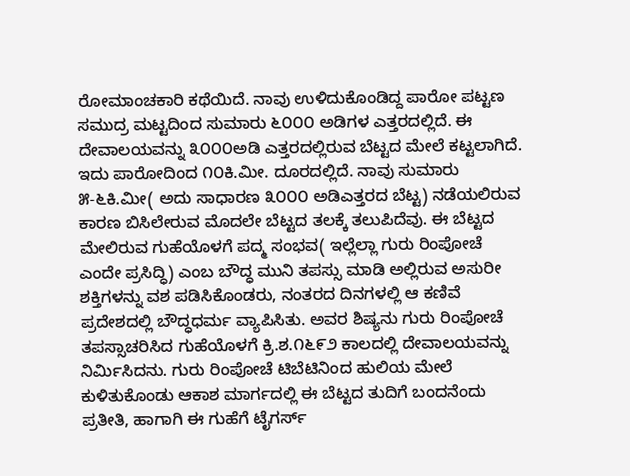ರೋಮಾಂಚಕಾರಿ ಕಥೆಯಿದೆ. ನಾವು ಉಳಿದುಕೊಂಡಿದ್ದ ಪಾರೋ ಪಟ್ಟಣ ಸಮುದ್ರ ಮಟ್ಟದಿಂದ ಸುಮಾರು ೬೦೦೦ ಅಡಿಗಳ ಎತ್ತರದಲ್ಲಿದೆ. ಈ ದೇವಾಲಯವನ್ನು ೩೦೦೦ಅಡಿ ಎತ್ತರದಲ್ಲಿರುವ ಬೆಟ್ಟದ ಮೇಲೆ ಕಟ್ಟಲಾಗಿದೆ. ಇದು ಪಾರೋದಿಂದ ೧೦ಕಿ.ಮೀ. ದೂರದಲ್ಲಿದೆ. ನಾವು ಸುಮಾರು ೫-೬ಕಿ.ಮೀ( ಅದು ಸಾಧಾರಣ ೩೦೦೦ ಅಡಿಎತ್ತರದ ಬೆಟ್ಟ) ನಡೆಯಲಿರುವ ಕಾರಣ ಬಿಸಿಲೇರುವ ಮೊದಲೇ ಬೆಟ್ಟದ ತಲಕ್ಕೆ ತಲುಪಿದೆವು. ಈ ಬೆಟ್ಟದ ಮೇಲಿರುವ ಗುಹೆಯೊಳಗೆ ಪದ್ಮ ಸಂಭವ( ಇಲ್ಲೆಲ್ಲಾ ಗುರು ರಿಂಪೋಚೆ ಎಂದೇ ಪ್ರಸಿದ್ಧಿ) ಎಂಬ ಬೌದ್ಧ ಮುನಿ ತಪಸ್ಸು ಮಾಡಿ ಅಲ್ಲಿರುವ ಅಸುರೀ ಶಕ್ತಿಗಳನ್ನು ವಶ ಪಡಿಸಿಕೊಂಡರು, ನಂತರದ ದಿನಗಳಲ್ಲಿ ಆ ಕಣಿವೆ ಪ್ರದೇಶದಲ್ಲಿ ಬೌದ್ಧಧರ್ಮ ವ್ಯಾಪಿಸಿತು. ಅವರ ಶಿಷ್ಯನು ಗುರು ರಿಂಪೋಚೆ ತಪಸ್ಸಾಚರಿಸಿದ ಗುಹೆಯೊಳಗೆ ಕ್ರಿ.ಶ.೧೬೯೨ ಕಾಲದಲ್ಲಿ ದೇವಾಲಯವನ್ನು ನಿರ್ಮಿಸಿದನು. ಗುರು ರಿಂಪೋಚೆ ಟಿಬೆಟಿನಿಂದ ಹುಲಿಯ ಮೇಲೆ ಕುಳಿತುಕೊಂಡು ಆಕಾಶ ಮಾರ್ಗದಲ್ಲಿ ಈ ಬೆಟ್ಟದ ತುದಿಗೆ ಬಂದನೆಂದು ಪ್ರತೀತಿ, ಹಾಗಾಗಿ ಈ ಗುಹೆಗೆ ಟೈಗರ್ಸ್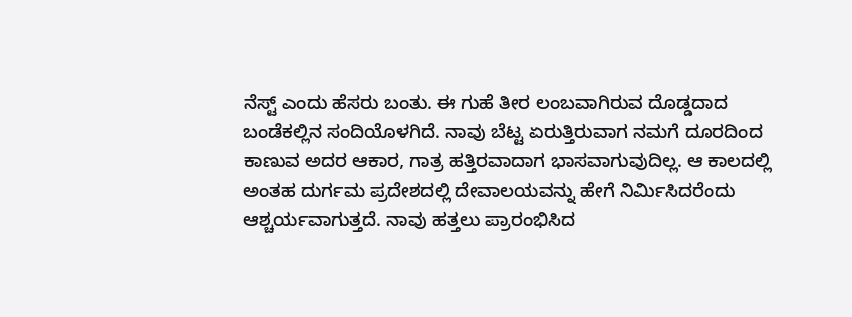ನೆಸ್ಟ್ ಎಂದು ಹೆಸರು ಬಂತು. ಈ ಗುಹೆ ತೀರ ಲಂಬವಾಗಿರುವ ದೊಡ್ಡದಾದ ಬಂಡೆಕಲ್ಲಿನ ಸಂದಿಯೊಳಗಿದೆ. ನಾವು ಬೆಟ್ಟ ಏರುತ್ತಿರುವಾಗ ನಮಗೆ ದೂರದಿಂದ ಕಾಣುವ ಅದರ ಆಕಾರ, ಗಾತ್ರ ಹತ್ತಿರವಾದಾಗ ಭಾಸವಾಗುವುದಿಲ್ಲ. ಆ ಕಾಲದಲ್ಲಿ ಅಂತಹ ದುರ್ಗಮ ಪ್ರದೇಶದಲ್ಲಿ ದೇವಾಲಯವನ್ನು ಹೇಗೆ ನಿರ್ಮಿಸಿದರೆಂದು ಆಶ್ಚರ್ಯವಾಗುತ್ತದೆ. ನಾವು ಹತ್ತಲು ಪ್ರಾರಂಭಿಸಿದ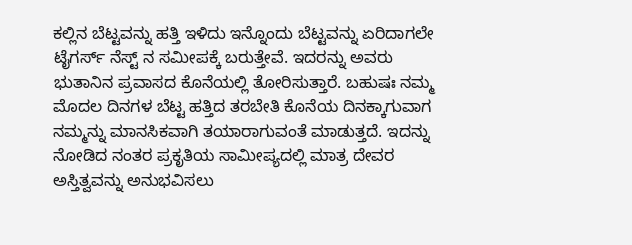ಕಲ್ಲಿನ ಬೆಟ್ಟವನ್ನು ಹತ್ತಿ ಇಳಿದು ಇನ್ನೊಂದು ಬೆಟ್ಟವನ್ನು ಏರಿದಾಗಲೇ ಟೈಗರ್ಸ್ ನೆಸ್ಟ್ ನ ಸಮೀಪಕ್ಕೆ ಬರುತ್ತೇವೆ. ಇದರನ್ನು ಅವರು ಭುತಾನಿನ ಪ್ರವಾಸದ ಕೊನೆಯಲ್ಲಿ ತೋರಿಸುತ್ತಾರೆ. ಬಹುಷಃ ನಮ್ಮ ಮೊದಲ ದಿನಗಳ ಬೆಟ್ಟ ಹತ್ತಿದ ತರಬೇತಿ ಕೊನೆಯ ದಿನಕ್ಕಾಗುವಾಗ ನಮ್ಮನ್ನು ಮಾನಸಿಕವಾಗಿ ತಯಾರಾಗುವಂತೆ ಮಾಡುತ್ತದೆ. ಇದನ್ನು ನೋಡಿದ ನಂತರ ಪ್ರಕೃತಿಯ ಸಾಮೀಪ್ಯದಲ್ಲಿ ಮಾತ್ರ ದೇವರ ಅಸ್ತಿತ್ವವನ್ನು ಅನುಭವಿಸಲು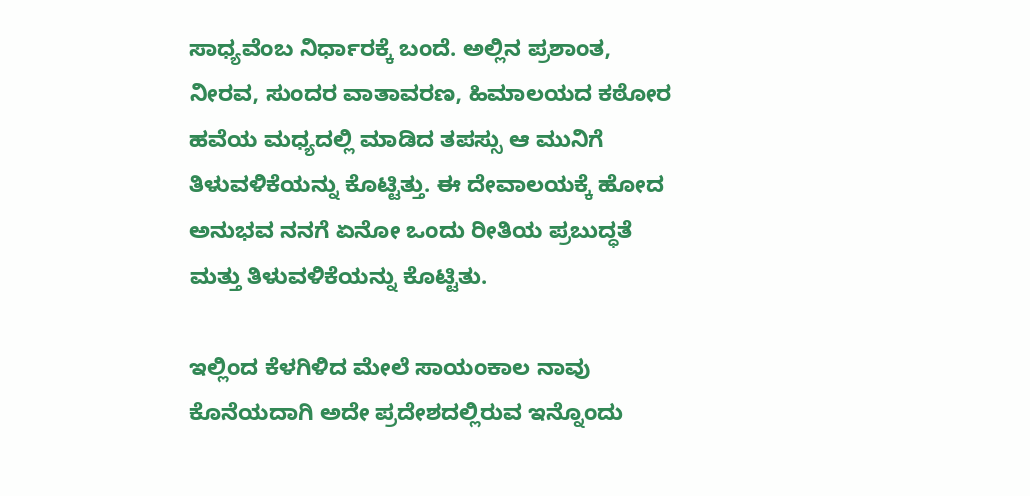ಸಾಧ್ಯವೆಂಬ ನಿರ್ಧಾರಕ್ಕೆ ಬಂದೆ. ಅಲ್ಲಿನ ಪ್ರಶಾಂತ, ನೀರವ, ಸುಂದರ ವಾತಾವರಣ, ಹಿಮಾಲಯದ ಕಠೋರ ಹವೆಯ ಮಧ್ಯದಲ್ಲಿ ಮಾಡಿದ ತಪಸ್ಸು ಆ ಮುನಿಗೆ ತಿಳುವಳಿಕೆಯನ್ನು ಕೊಟ್ಟಿತ್ತು. ಈ ದೇವಾಲಯಕ್ಕೆ ಹೋದ ಅನುಭವ ನನಗೆ ಏನೋ ಒಂದು ರೀತಿಯ ಪ್ರಬುದ್ಧತೆ ಮತ್ತು ತಿಳುವಳಿಕೆಯನ್ನು ಕೊಟ್ಟಿತು.

ಇಲ್ಲಿಂದ ಕೆಳಗಿಳಿದ ಮೇಲೆ ಸಾಯಂಕಾಲ ನಾವು ಕೊನೆಯದಾಗಿ ಅದೇ ಪ್ರದೇಶದಲ್ಲಿರುವ ಇನ್ನೊಂದು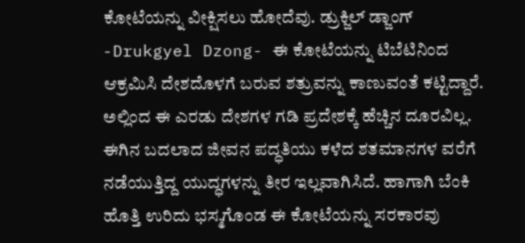ಕೋಟೆಯನ್ನು ವೀಕ್ಷಿಸಲು ಹೋದೆವು. ಡ್ರುಕ್ಜಿಲ್ ಡ್ಜಾಂಗ್ -Drukgyel Dzong- ಈ ಕೋಟೆಯನ್ನು ಟಿಬೆಟಿನಿಂದ ಆಕ್ರಮಿಸಿ ದೇಶದೊಳಗೆ ಬರುವ ಶತ್ರುವನ್ನು ಕಾಣುವಂತೆ ಕಟ್ಟಿದ್ದಾರೆ. ಅಲ್ಲಿಂದ ಈ ಎರಡು ದೇಶಗಳ ಗಡಿ ಪ್ರದೇಶಕ್ಕೆ ಹೆಚ್ಚಿನ ದೂರವಿಲ್ಲ. ಈಗಿನ ಬದಲಾದ ಜೀವನ ಪದ್ಧತಿಯು ಕಳೆದ ಶತಮಾನಗಳ ವರೆಗೆ ನಡೆಯುತ್ತಿದ್ದ ಯುದ್ಧಗಳನ್ನು ತೀರ ಇಲ್ಲವಾಗಿಸಿದೆ. ಹಾಗಾಗಿ ಬೆಂಕಿ ಹೊತ್ತಿ ಉರಿದು ಭಸ್ಮಗೊಂಡ ಈ ಕೋಟೆಯನ್ನು ಸರಕಾರವು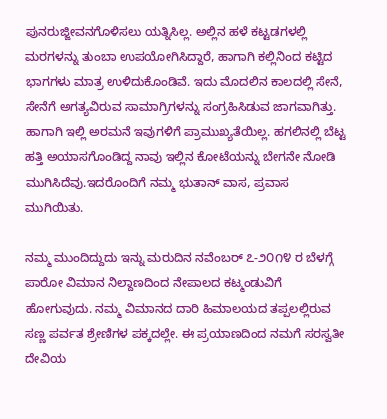ಪುನರುಜ್ಜೀವನಗೊಳಿಸಲು ಯತ್ನಿಸಿಲ್ಲ. ಅಲ್ಲಿನ ಹಳೆ ಕಟ್ಟಡಗಳಲ್ಲಿ ಮರಗಳನ್ನು ತುಂಬಾ ಉಪಯೋಗಿಸಿದ್ದಾರೆ, ಹಾಗಾಗಿ ಕಲ್ಲಿನಿಂದ ಕಟ್ಟಿದ ಭಾಗಗಳು ಮಾತ್ರ ಉಳಿದುಕೊಂಡಿವೆ. ಇದು ಮೊದಲಿನ ಕಾಲದಲ್ಲಿ ಸೇನೆ, ಸೇನೆಗೆ ಅಗತ್ಯವಿರುವ ಸಾಮಾಗ್ರಿಗಳನ್ನು ಸಂಗ್ರಹಿಸಿಡುವ ಜಾಗವಾಗಿತ್ತು. ಹಾಗಾಗಿ ಇಲ್ಲಿ ಅರಮನೆ ಇವುಗಳಿಗೆ ಪ್ರಾಮುಖ್ಯತೆಯಿಲ್ಲ. ಹಗಲಿನಲ್ಲಿ ಬೆಟ್ಟ ಹತ್ತಿ ಅಯಾಸಗೊಂಡಿದ್ದ ನಾವು ಇಲ್ಲಿನ ಕೋಟೆಯನ್ನು ಬೇಗನೇ ನೋಡಿ ಮುಗಿಸಿದೆವು.ಇದರೊಂದಿಗೆ ನಮ್ಮ ಭುತಾನ್ ವಾಸ, ಪ್ರವಾಸ ಮುಗಿಯಿತು.

ನಮ್ಮ ಮುಂದಿದ್ದುದು ಇನ್ನು ಮರುದಿನ ನವೆಂಬರ್ ೭-೨೦೧೪ ರ ಬೆಳಗ್ಗೆ ಪಾರೋ ವಿಮಾನ ನಿಲ್ದಾಣದಿಂದ ನೇಪಾಲದ ಕಟ್ಮಂಡುವಿಗೆ ಹೋಗುವುದು. ನಮ್ಮ ವಿಮಾನದ ದಾರಿ ಹಿಮಾಲಯದ ತಪ್ಪಲಲ್ಲಿರುವ ಸಣ್ಣ ಪರ್ವತ ಶ್ರೇಣಿಗಳ ಪಕ್ಕದಲ್ಲೇ. ಈ ಪ್ರಯಾಣದಿಂದ ನಮಗೆ ಸರಸ್ವತೀ ದೇವಿಯ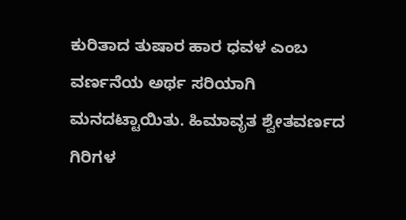ಕುರಿತಾದ ತುಷಾರ ಹಾರ ಧವಳ ಎಂಬ ವರ್ಣನೆಯ ಅರ್ಥ ಸರಿಯಾಗಿ ಮನದಟ್ಟಾಯಿತು. ಹಿಮಾವೃತ ಶ್ವೇತವರ್ಣದ ಗಿರಿಗಳ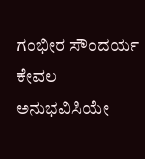ಗಂಭೀರ ಸೌಂದರ್ಯ ಕೇವಲ ಅನುಭವಿಸಿಯೇ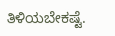ತಿಳಿಯಬೇಕಷ್ಟೆ.